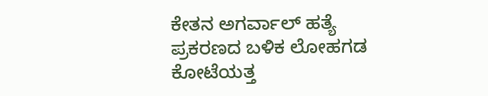ಕೇತನ ಅಗರ್ವಾಲ್ ಹತ್ಯೆ ಪ್ರಕರಣದ ಬಳಿಕ ಲೋಹಗಡ ಕೋಟೆಯತ್ತ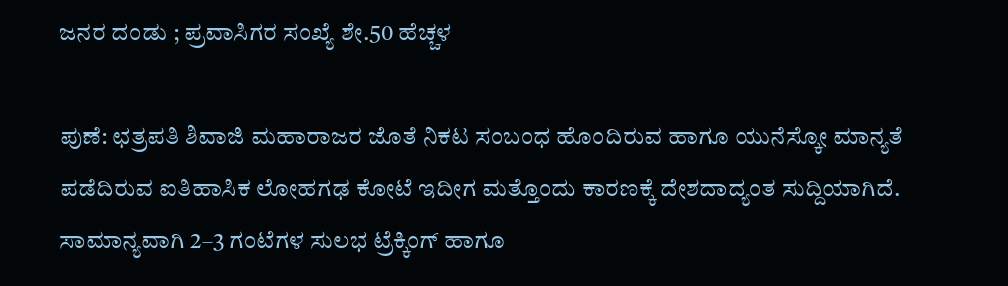ಜನರ ದಂಡು ; ಪ್ರವಾಸಿಗರ ಸಂಖ್ಯೆ ಶೇ.50 ಹೆಚ್ಚಳ

ಪುಣೆ: ಛತ್ರಪತಿ ಶಿವಾಜಿ ಮಹಾರಾಜರ ಜೊತೆ ನಿಕಟ ಸಂಬಂಧ ಹೊಂದಿರುವ ಹಾಗೂ ಯುನೆಸ್ಕೋ ಮಾನ್ಯತೆ ಪಡೆದಿರುವ ಐತಿಹಾಸಿಕ ಲೋಹಗಢ ಕೋಟೆ ಇದೀಗ ಮತ್ತೊಂದು ಕಾರಣಕ್ಕೆ ದೇಶದಾದ್ಯಂತ ಸುದ್ದಿಯಾಗಿದೆ. ಸಾಮಾನ್ಯವಾಗಿ 2–3 ಗಂಟೆಗಳ ಸುಲಭ ಟ್ರೆಕ್ಕಿಂಗ್ ಹಾಗೂ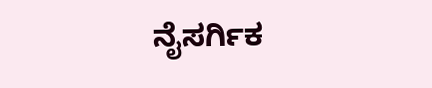ನೈಸರ್ಗಿಕ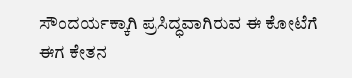ಸೌಂದರ್ಯಕ್ಕಾಗಿ ಪ್ರಸಿದ್ಧವಾಗಿರುವ ಈ ಕೋಟೆಗೆ ಈಗ ಕೇತನ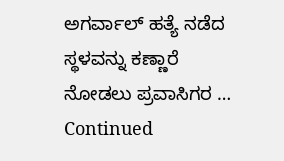ಅಗರ್ವಾಲ್ ಹತ್ಯೆ ನಡೆದ ಸ್ಥಳವನ್ನು ಕಣ್ಣಾರೆ ನೋಡಲು ಪ್ರವಾಸಿಗರ … Continued